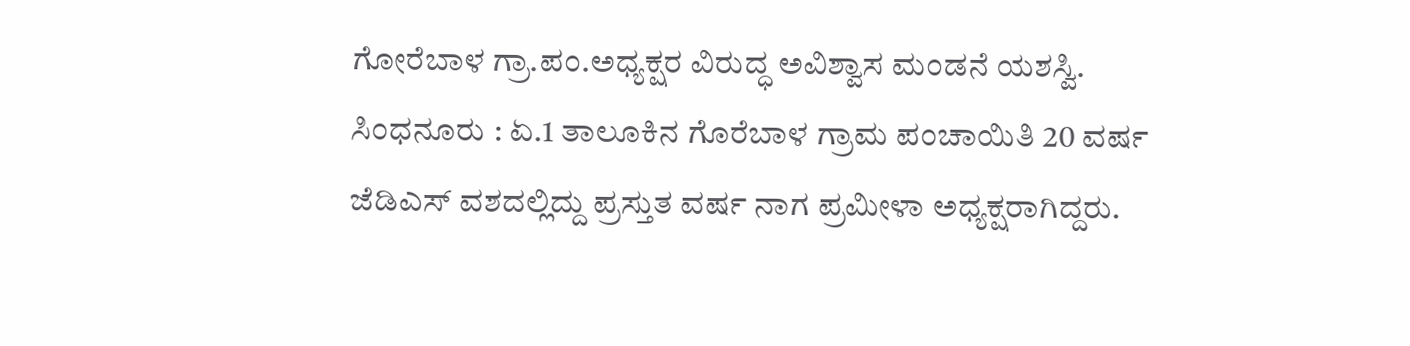ಗೋರೆಬಾಳ ಗ್ರಾ.ಪಂ.ಅಧ್ಯಕ್ಷರ ವಿರುದ್ಧ ಅವಿಶ್ವಾಸ ಮಂಡನೆ ಯಶಸ್ವಿ.
ಸಿಂಧನೂರು : ಏ.1 ತಾಲೂಕಿನ ಗೊರೆಬಾಳ ಗ್ರಾಮ ಪಂಚಾಯಿತಿ 20 ವರ್ಷ ಜೆಡಿಎಸ್ ವಶದಲ್ಲಿದ್ದು ಪ್ರಸ್ತುತ ವರ್ಷ ನಾಗ ಪ್ರಮೀಳಾ ಅಧ್ಯಕ್ಷರಾಗಿದ್ದರು.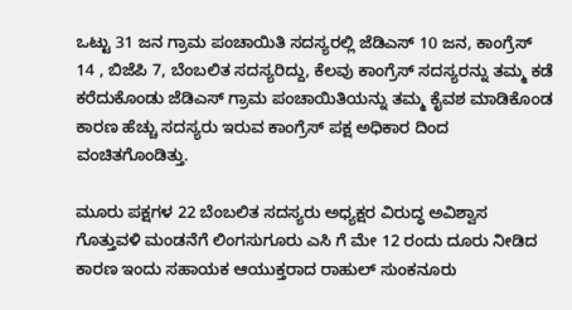ಒಟ್ಟು 31 ಜನ ಗ್ರಾಮ ಪಂಚಾಯಿತಿ ಸದಸ್ಯರಲ್ಲಿ ಜೆಡಿಎಸ್ 10 ಜನ, ಕಾಂಗ್ರೆಸ್ 14 , ಬಿಜೆಪಿ 7, ಬೆಂಬಲಿತ ಸದಸ್ಯರಿದ್ದು, ಕೆಲವು ಕಾಂಗ್ರೆಸ್ ಸದಸ್ಯರನ್ನು ತಮ್ಮ ಕಡೆ ಕರೆದುಕೊಂಡು ಜೆಡಿಎಸ್ ಗ್ರಾಮ ಪಂಚಾಯಿತಿಯನ್ನು ತಮ್ಮ ಕೈವಶ ಮಾಡಿಕೊಂಡ ಕಾರಣ ಹೆಚ್ಚು ಸದಸ್ಯರು ಇರುವ ಕಾಂಗ್ರೆಸ್ ಪಕ್ಷ ಅಧಿಕಾರ ದಿಂದ ವಂಚಿತಗೊಂಡಿತ್ತು.

ಮೂರು ಪಕ್ಷಗಳ 22 ಬೆಂಬಲಿತ ಸದಸ್ಯರು ಅಧ್ಯಕ್ಷರ ವಿರುದ್ಧ ಅವಿಶ್ವಾಸ ಗೊತ್ತುವಳಿ ಮಂಡನೆಗೆ ಲಿಂಗಸುಗೂರು ಎಸಿ ಗೆ ಮೇ 12 ರಂದು ದೂರು ನೀಡಿದ ಕಾರಣ ಇಂದು ಸಹಾಯಕ ಆಯುಕ್ತರಾದ ರಾಹುಲ್ ಸುಂಕನೂರು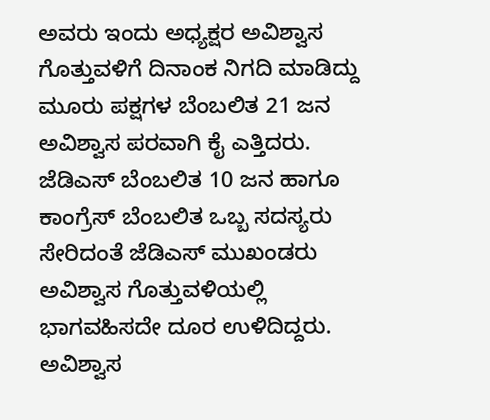ಅವರು ಇಂದು ಅಧ್ಯಕ್ಷರ ಅವಿಶ್ವಾಸ ಗೊತ್ತುವಳಿಗೆ ದಿನಾಂಕ ನಿಗದಿ ಮಾಡಿದ್ದು ಮೂರು ಪಕ್ಷಗಳ ಬೆಂಬಲಿತ 21 ಜನ ಅವಿಶ್ವಾಸ ಪರವಾಗಿ ಕೈ ಎತ್ತಿದರು. ಜೆಡಿಎಸ್ ಬೆಂಬಲಿತ 10 ಜನ ಹಾಗೂ ಕಾಂಗ್ರೆಸ್ ಬೆಂಬಲಿತ ಒಬ್ಬ ಸದಸ್ಯರು ಸೇರಿದಂತೆ ಜೆಡಿಎಸ್ ಮುಖಂಡರು ಅವಿಶ್ವಾಸ ಗೊತ್ತುವಳಿಯಲ್ಲಿ ಭಾಗವಹಿಸದೇ ದೂರ ಉಳಿದಿದ್ದರು.
ಅವಿಶ್ವಾಸ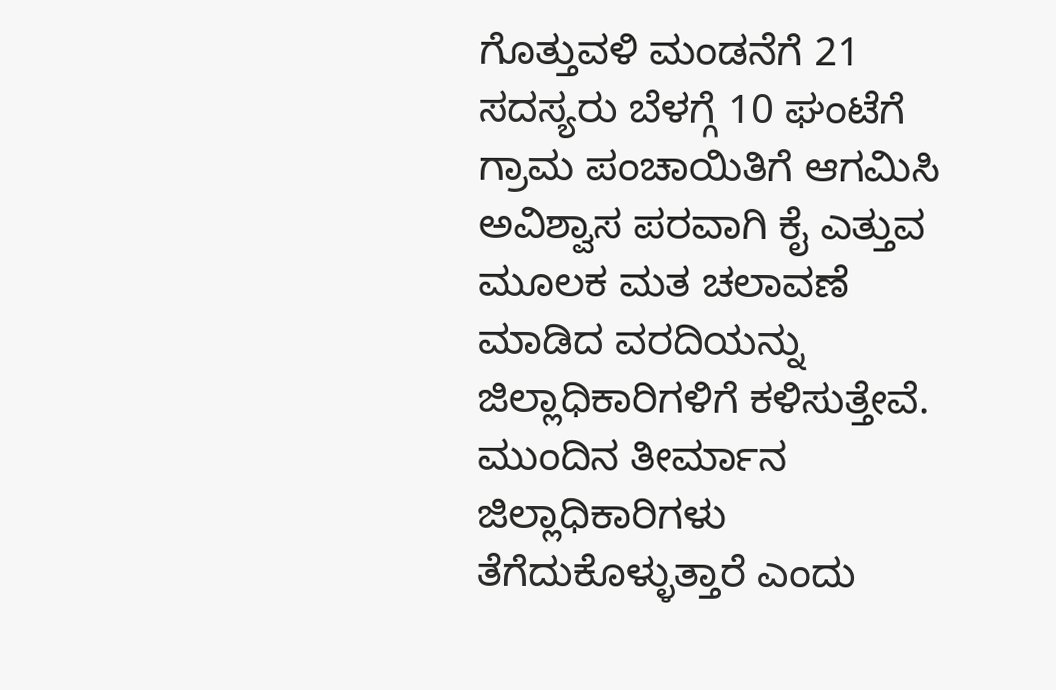ಗೊತ್ತುವಳಿ ಮಂಡನೆಗೆ 21 ಸದಸ್ಯರು ಬೆಳಗ್ಗೆ 10 ಘಂಟೆಗೆ ಗ್ರಾಮ ಪಂಚಾಯಿತಿಗೆ ಆಗಮಿಸಿ ಅವಿಶ್ವಾಸ ಪರವಾಗಿ ಕೈ ಎತ್ತುವ ಮೂಲಕ ಮತ ಚಲಾವಣೆ ಮಾಡಿದ ವರದಿಯನ್ನು ಜಿಲ್ಲಾಧಿಕಾರಿಗಳಿಗೆ ಕಳಿಸುತ್ತೇವೆ. ಮುಂದಿನ ತೀರ್ಮಾನ ಜಿಲ್ಲಾಧಿಕಾರಿಗಳು ತೆಗೆದುಕೊಳ್ಳುತ್ತಾರೆ ಎಂದು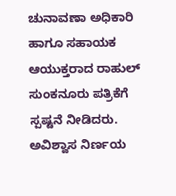ಚುನಾವಣಾ ಅಧಿಕಾರಿ ಹಾಗೂ ಸಹಾಯಕ ಆಯುಕ್ತರಾದ ರಾಹುಲ್ ಸುಂಕನೂರು ಪತ್ರಿಕೆಗೆ ಸ್ಪಷ್ಟನೆ ನೀಡಿದರು.
ಅವಿಶ್ವಾಸ ನಿರ್ಣಯ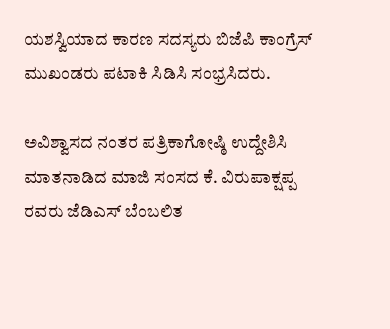ಯಶಸ್ವಿಯಾದ ಕಾರಣ ಸದಸ್ಯರು ಬಿಜೆಪಿ ಕಾಂಗ್ರೆಸ್ ಮುಖಂಡರು ಪಟಾಕಿ ಸಿಡಿಸಿ ಸಂಭ್ರಸಿದರು.

ಅವಿಶ್ವಾಸದ ನಂತರ ಪತ್ರಿಕಾಗೋಷ್ಠಿ ಉದ್ದೇಶಿಸಿ ಮಾತನಾಡಿದ ಮಾಜಿ ಸಂಸದ ಕೆ. ವಿರುಪಾಕ್ಷಪ್ಪ ರವರು ಜೆಡಿಎಸ್ ಬೆಂಬಲಿತ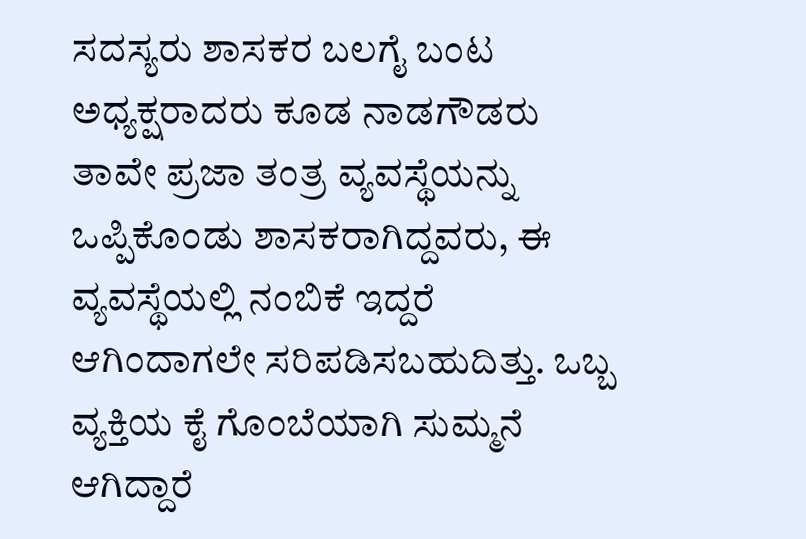ಸದಸ್ಯರು ಶಾಸಕರ ಬಲಗೈ ಬಂಟ ಅಧ್ಯಕ್ಷರಾದರು ಕೂಡ ನಾಡಗೌಡರು ತಾವೇ ಪ್ರಜಾ ತಂತ್ರ ವ್ಯವಸ್ಥೆಯನ್ನು ಒಪ್ಪಿಕೊಂಡು ಶಾಸಕರಾಗಿದ್ದವರು, ಈ ವ್ಯವಸ್ಥೆಯಲ್ಲಿ ನಂಬಿಕೆ ಇದ್ದರೆ ಆಗಿಂದಾಗಲೇ ಸರಿಪಡಿಸಬಹುದಿತ್ತು. ಒಬ್ಬ ವ್ಯಕ್ತಿಯ ಕೈ ಗೊಂಬೆಯಾಗಿ ಸುಮ್ಮನೆ ಆಗಿದ್ದಾರೆ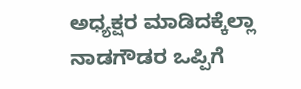ಅಧ್ಯಕ್ಷರ ಮಾಡಿದಕ್ಕೆಲ್ಲಾ ನಾಡಗೌಡರ ಒಪ್ಪಿಗೆ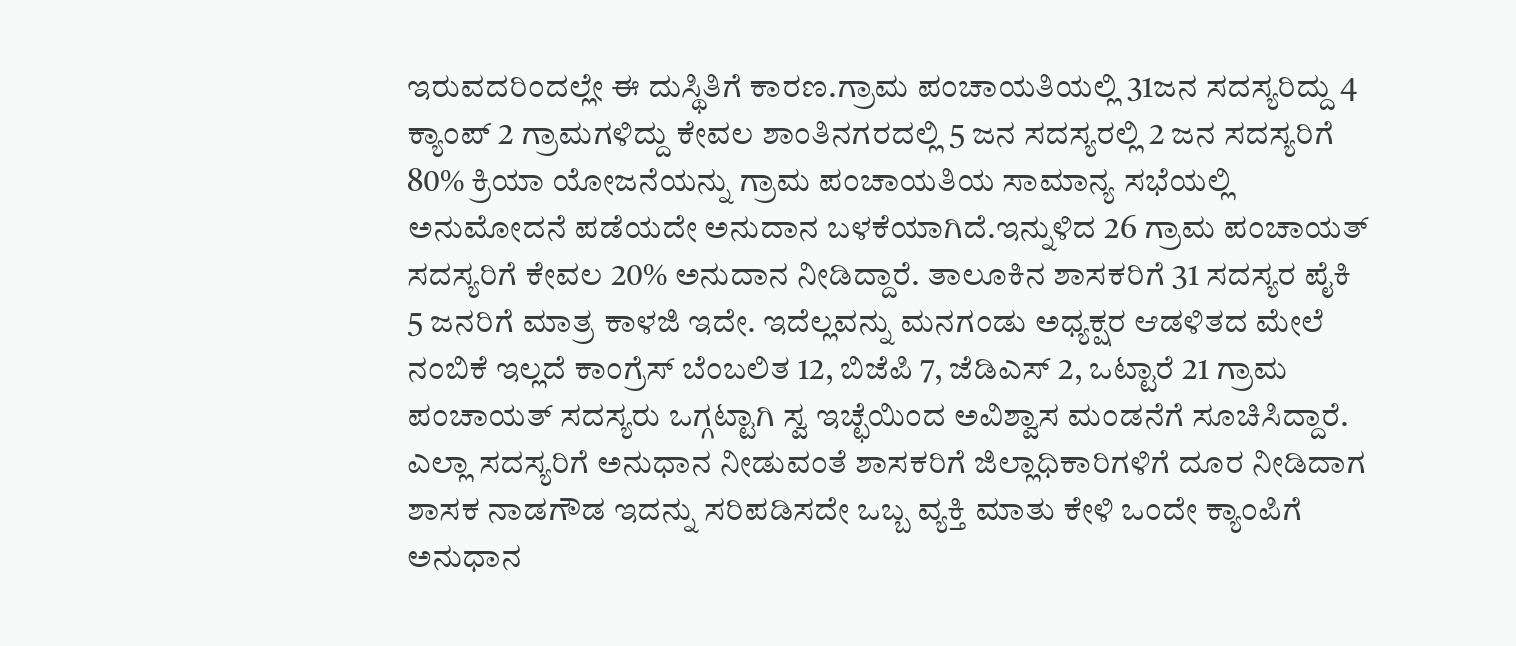ಇರುವದರಿಂದಲ್ಲೇ ಈ ದುಸ್ಥಿತಿಗೆ ಕಾರಣ.ಗ್ರಾಮ ಪಂಚಾಯತಿಯಲ್ಲಿ 31ಜನ ಸದಸ್ಯರಿದ್ದು 4 ಕ್ಯಾಂಪ್ 2 ಗ್ರಾಮಗಳಿದ್ದು ಕೇವಲ ಶಾಂತಿನಗರದಲ್ಲಿ 5 ಜನ ಸದಸ್ಯರಲ್ಲಿ 2 ಜನ ಸದಸ್ಯರಿಗೆ 80% ಕ್ರಿಯಾ ಯೋಜನೆಯನ್ನು ಗ್ರಾಮ ಪಂಚಾಯತಿಯ ಸಾಮಾನ್ಯ ಸಭೆಯಲ್ಲಿ ಅನುಮೋದನೆ ಪಡೆಯದೇ ಅನುದಾನ ಬಳಕೆಯಾಗಿದೆ.ಇನ್ನುಳಿದ 26 ಗ್ರಾಮ ಪಂಚಾಯತ್ ಸದಸ್ಯರಿಗೆ ಕೇವಲ 20% ಅನುದಾನ ನೀಡಿದ್ದಾರೆ. ತಾಲೂಕಿನ ಶಾಸಕರಿಗೆ 31 ಸದಸ್ಯರ ಪೈಕಿ 5 ಜನರಿಗೆ ಮಾತ್ರ ಕಾಳಜಿ ಇದೇ. ಇದೆಲ್ಲವನ್ನು ಮನಗಂಡು ಅಧ್ಯಕ್ಷರ ಆಡಳಿತದ ಮೇಲೆ ನಂಬಿಕೆ ಇಲ್ಲದೆ ಕಾಂಗ್ರೆಸ್ ಬೆಂಬಲಿತ 12, ಬಿಜೆಪಿ 7, ಜೆಡಿಎಸ್ 2, ಒಟ್ಟಾರೆ 21 ಗ್ರಾಮ ಪಂಚಾಯತ್ ಸದಸ್ಯರು ಒಗ್ಗಟ್ಟಾಗಿ ಸ್ವ ಇಚ್ಛೆಯಿಂದ ಅವಿಶ್ವಾಸ ಮಂಡನೆಗೆ ಸೂಚಿಸಿದ್ದಾರೆ. ಎಲ್ಲಾ ಸದಸ್ಯರಿಗೆ ಅನುಧಾನ ನೀಡುವಂತೆ ಶಾಸಕರಿಗೆ ಜಿಲ್ಲಾಧಿಕಾರಿಗಳಿಗೆ ದೂರ ನೀಡಿದಾಗ ಶಾಸಕ ನಾಡಗೌಡ ಇದನ್ನು ಸರಿಪಡಿಸದೇ ಒಬ್ಬ ವ್ಯಕ್ತಿ ಮಾತು ಕೇಳಿ ಒಂದೇ ಕ್ಯಾಂಪಿಗೆ ಅನುಧಾನ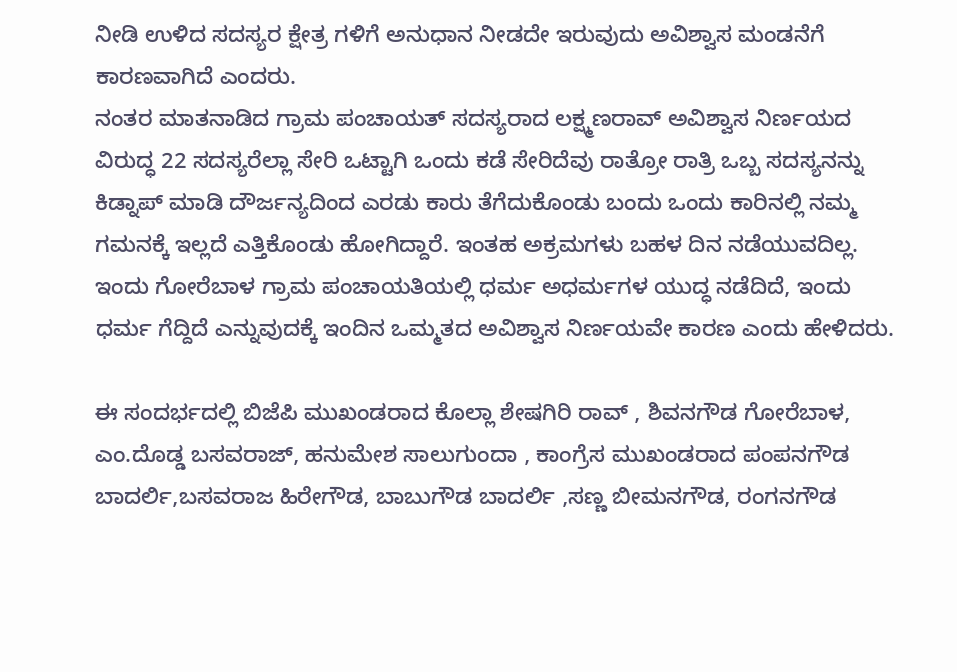ನೀಡಿ ಉಳಿದ ಸದಸ್ಯರ ಕ್ಷೇತ್ರ ಗಳಿಗೆ ಅನುಧಾನ ನೀಡದೇ ಇರುವುದು ಅವಿಶ್ವಾಸ ಮಂಡನೆಗೆ ಕಾರಣವಾಗಿದೆ ಎಂದರು.
ನಂತರ ಮಾತನಾಡಿದ ಗ್ರಾಮ ಪಂಚಾಯತ್ ಸದಸ್ಯರಾದ ಲಕ್ಷ್ಮಣರಾವ್ ಅವಿಶ್ವಾಸ ನಿರ್ಣಯದ ವಿರುದ್ಧ 22 ಸದಸ್ಯರೆಲ್ಲಾ ಸೇರಿ ಒಟ್ಟಾಗಿ ಒಂದು ಕಡೆ ಸೇರಿದೆವು ರಾತ್ರೋ ರಾತ್ರಿ ಒಬ್ಬ ಸದಸ್ಯನನ್ನು ಕಿಡ್ನಾಪ್ ಮಾಡಿ ದೌರ್ಜನ್ಯದಿಂದ ಎರಡು ಕಾರು ತೆಗೆದುಕೊಂಡು ಬಂದು ಒಂದು ಕಾರಿನಲ್ಲಿ ನಮ್ಮ ಗಮನಕ್ಕೆ ಇಲ್ಲದೆ ಎತ್ತಿಕೊಂಡು ಹೋಗಿದ್ದಾರೆ. ಇಂತಹ ಅಕ್ರಮಗಳು ಬಹಳ ದಿನ ನಡೆಯುವದಿಲ್ಲ. ಇಂದು ಗೋರೆಬಾಳ ಗ್ರಾಮ ಪಂಚಾಯತಿಯಲ್ಲಿ ಧರ್ಮ ಅಧರ್ಮಗಳ ಯುದ್ಧ ನಡೆದಿದೆ, ಇಂದು ಧರ್ಮ ಗೆದ್ದಿದೆ ಎನ್ನುವುದಕ್ಕೆ ಇಂದಿನ ಒಮ್ಮತದ ಅವಿಶ್ವಾಸ ನಿರ್ಣಯವೇ ಕಾರಣ ಎಂದು ಹೇಳಿದರು.

ಈ ಸಂದರ್ಭದಲ್ಲಿ ಬಿಜೆಪಿ ಮುಖಂಡರಾದ ಕೊಲ್ಲಾ ಶೇಷಗಿರಿ ರಾವ್ , ಶಿವನಗೌಡ ಗೋರೆಬಾಳ, ಎಂ.ದೊಡ್ಡ ಬಸವರಾಜ್, ಹನುಮೇಶ ಸಾಲುಗುಂದಾ , ಕಾಂಗ್ರೆಸ ಮುಖಂಡರಾದ ಪಂಪನಗೌಡ ಬಾದರ್ಲಿ,ಬಸವರಾಜ ಹಿರೇಗೌಡ, ಬಾಬುಗೌಡ ಬಾದರ್ಲಿ ,ಸಣ್ಣ ಬೀಮನಗೌಡ, ರಂಗನಗೌಡ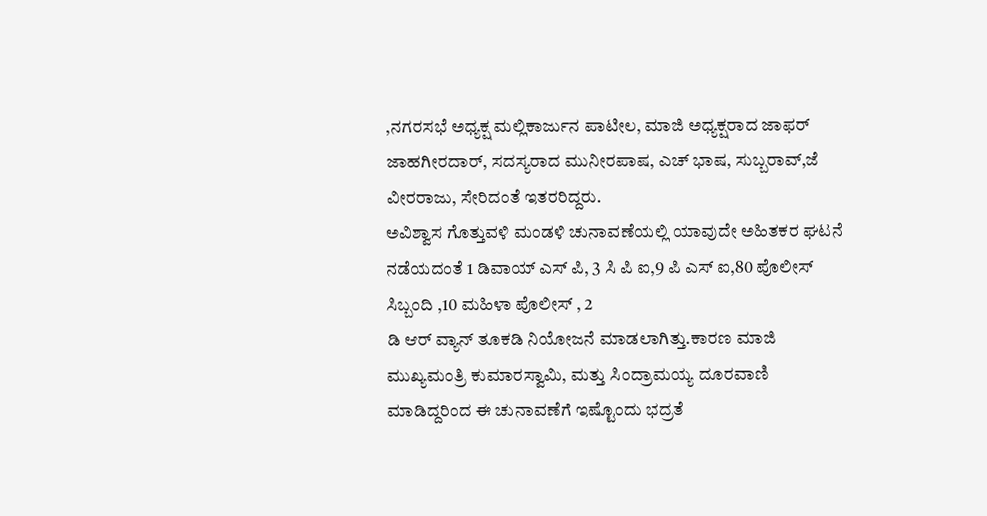,ನಗರಸಭೆ ಅಧ್ಯಕ್ಷ ಮಲ್ಲಿಕಾರ್ಜುನ ಪಾಟೀಲ, ಮಾಜಿ ಅಧ್ಯಕ್ಷರಾದ ಜಾಫರ್ ಜಾಹಗೀರದಾರ್, ಸದಸ್ಯರಾದ ಮುನೀರಪಾಷ, ಎಚ್ ಭಾಷ, ಸುಬ್ಬರಾವ್,ಜೆ ವೀರರಾಜು, ಸೇರಿದಂತೆ ಇತರರಿದ್ದರು.
ಅವಿಶ್ವಾಸ ಗೊತ್ತುವಳಿ ಮಂಡಳಿ ಚುನಾವಣೆಯಲ್ಲಿ ಯಾವುದೇ ಅಹಿತಕರ ಘಟನೆ ನಡೆಯದಂತೆ 1 ಡಿವಾಯ್ ಎಸ್ ಪಿ, 3 ಸಿ ಪಿ ಐ,9 ಪಿ ಎಸ್ ಐ,80 ಪೊಲೀಸ್ ಸಿಬ್ಬಂದಿ ,10 ಮಹಿಳಾ ಪೊಲೀಸ್ , 2
ಡಿ ಆರ್ ವ್ಯಾನ್ ತೂಕಡಿ ನಿಯೋಜನೆ ಮಾಡಲಾಗಿತ್ತು.ಕಾರಣ ಮಾಜಿ ಮುಖ್ಯಮಂತ್ರಿ ಕುಮಾರಸ್ವಾಮಿ, ಮತ್ತು ಸಿಂದ್ರಾಮಯ್ಯ ದೂರವಾಣಿ ಮಾಡಿದ್ದರಿಂದ ಈ ಚುನಾವಣೆಗೆ ಇಷ್ಟೊಂದು ಭದ್ರತೆ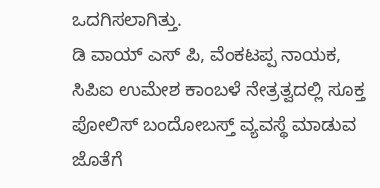ಒದಗಿಸಲಾಗಿತ್ತು.
ಡಿ ವಾಯ್ ಎಸ್ ಪಿ, ವೆಂಕಟಪ್ಪ ನಾಯಕ, ಸಿಪಿಐ ಉಮೇಶ ಕಾಂಬಳೆ ನೇತ್ರತ್ವದಲ್ಲಿ ಸೂಕ್ತ ಪೋಲಿಸ್ ಬಂದೋಬಸ್ತ್ ವ್ಯವಸ್ಥೆ ಮಾಡುವ ಜೊತೆಗೆ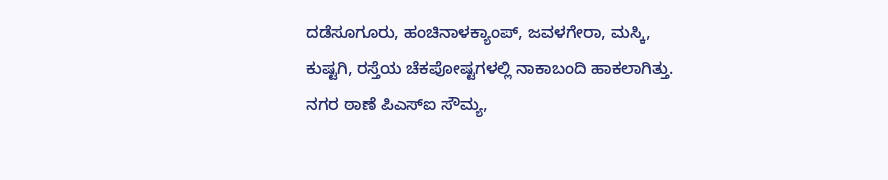ದಡೆಸೂಗೂರು, ಹಂಚಿನಾಳಕ್ಯಾಂಪ್, ಜವಳಗೇರಾ, ಮಸ್ಕಿ, ಕುಷ್ಟಗಿ, ರಸ್ತೆಯ ಚೆಕಪೋಷ್ಟಗಳಲ್ಲಿ ನಾಕಾಬಂದಿ ಹಾಕಲಾಗಿತ್ತು. ನಗರ ಠಾಣೆ ಪಿಎಸ್ಐ ಸೌಮ್ಯ,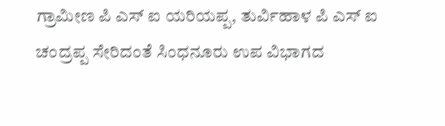ಗ್ರಾಮೀಣ ಪಿ ಎಸ್ ಐ ಯರಿಯಪ್ಪ, ತುರ್ವಿಹಾಳ ಪಿ ಎಸ್ ಐ ಚಂದ್ರಪ್ಪ ಸೇರಿದಂತೆ ಸಿಂಧನೂರು ಉಪ ವಿಭಾಗದ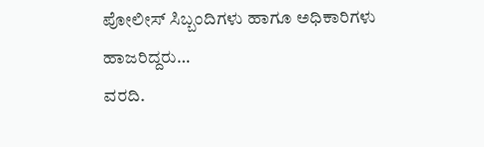ಪೋಲೀಸ್ ಸಿಬ್ಬಂದಿಗಳು ಹಾಗೂ ಅಧಿಕಾರಿಗಳು ಹಾಜರಿದ್ದರು…
ವರದಿ.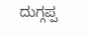ದುಗ್ಗಪ್ಪ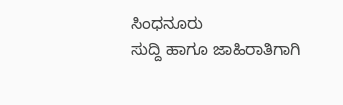ಸಿಂಧನೂರು
ಸುದ್ದಿ ಹಾಗೂ ಜಾಹಿರಾತಿಗಾಗಿ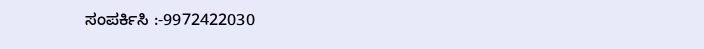ಸಂಪರ್ಕಿಸಿ :-9972422030